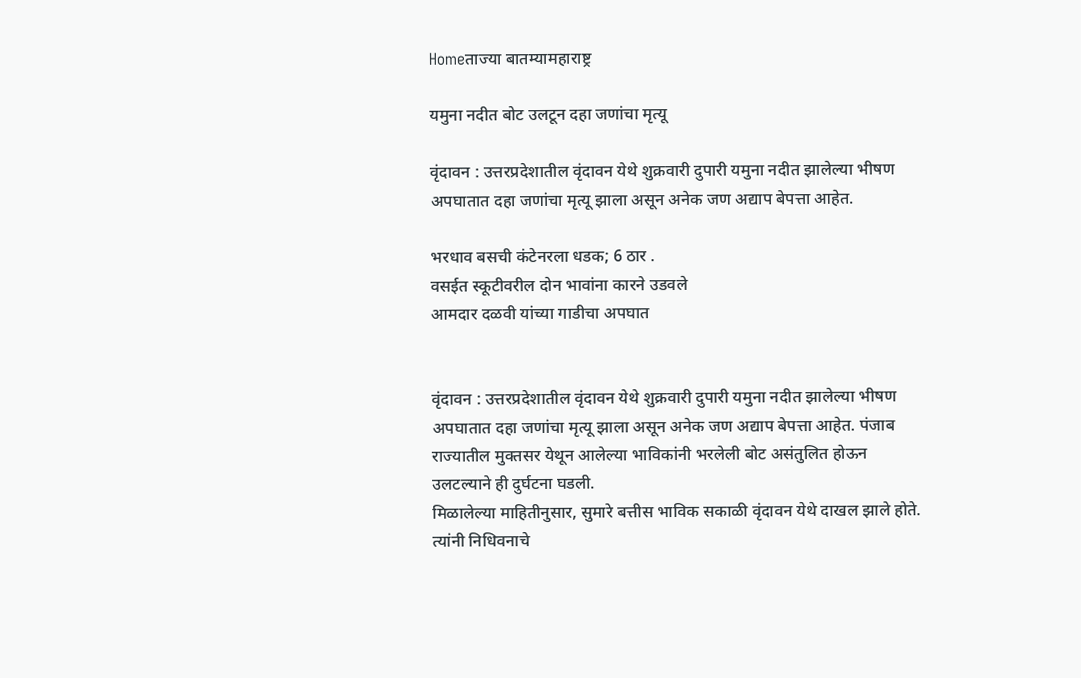Homeताज्या बातम्यामहाराष्ट्र

यमुना नदीत बोट उलटून दहा जणांचा मृत्यू

वृंदावन : उत्तरप्रदेशातील वृंदावन येथे शुक्रवारी दुपारी यमुना नदीत झालेल्या भीषण अपघातात दहा जणांचा मृत्यू झाला असून अनेक जण अद्याप बेपत्ता आहेत.

भरधाव बसची कंटेनरला धडक; 6 ठार .
वसईत स्कूटीवरील दोन भावांना कारने उडवले
आमदार दळवी यांच्या गाडीचा अपघात


वृंदावन : उत्तरप्रदेशातील वृंदावन येथे शुक्रवारी दुपारी यमुना नदीत झालेल्या भीषण अपघातात दहा जणांचा मृत्यू झाला असून अनेक जण अद्याप बेपत्ता आहेत. पंजाब राज्यातील मुक्तसर येथून आलेल्या भाविकांनी भरलेली बोट असंतुलित होऊन उलटल्याने ही दुर्घटना घडली.
मिळालेल्या माहितीनुसार, सुमारे बत्तीस भाविक सकाळी वृंदावन येथे दाखल झाले होते. त्यांनी निधिवनाचे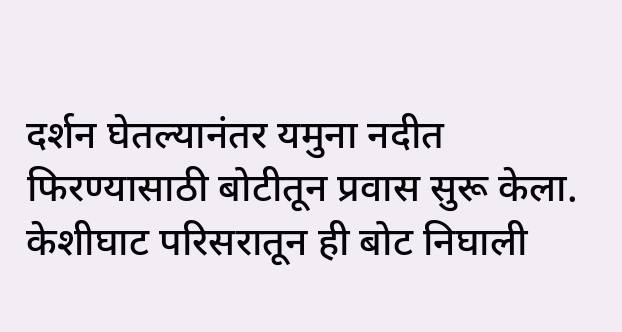दर्शन घेतल्यानंतर यमुना नदीत फिरण्यासाठी बोटीतून प्रवास सुरू केला. केशीघाट परिसरातून ही बोट निघाली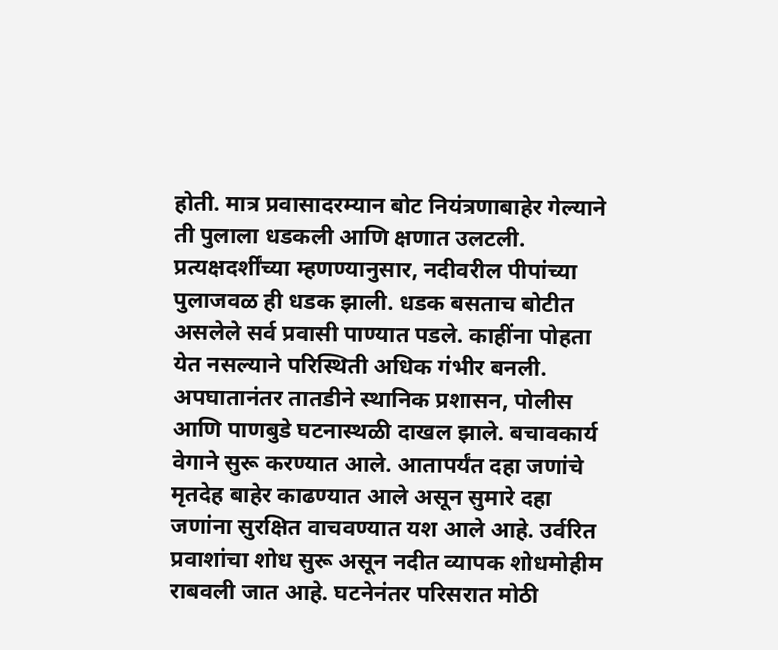होती. मात्र प्रवासादरम्यान बोट नियंत्रणाबाहेर गेल्याने ती पुलाला धडकली आणि क्षणात उलटली. प्रत्यक्षदर्शींच्या म्हणण्यानुसार, नदीवरील पीपांच्या पुलाजवळ ही धडक झाली. धडक बसताच बोटीत असलेले सर्व प्रवासी पाण्यात पडले. काहींना पोहता येत नसल्याने परिस्थिती अधिक गंभीर बनली. अपघातानंतर तातडीने स्थानिक प्रशासन, पोलीस आणि पाणबुडे घटनास्थळी दाखल झाले. बचावकार्य वेगाने सुरू करण्यात आले. आतापर्यंत दहा जणांचे मृतदेह बाहेर काढण्यात आले असून सुमारे दहा जणांना सुरक्षित वाचवण्यात यश आले आहे. उर्वरित प्रवाशांचा शोध सुरू असून नदीत व्यापक शोधमोहीम राबवली जात आहे. घटनेनंतर परिसरात मोठी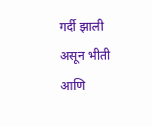गर्दी झाली असून भीती आणि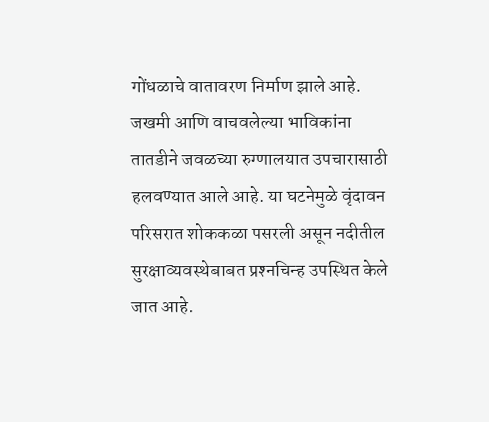गोंधळाचे वातावरण निर्माण झाले आहे. जखमी आणि वाचवलेल्या भाविकांना तातडीने जवळच्या रुग्णालयात उपचारासाठी हलवण्यात आले आहे. या घटनेमुळे वृंदावन परिसरात शोककळा पसरली असून नदीतील सुरक्षाव्यवस्थेबाबत प्रश्‍नचिन्ह उपस्थित केले जात आहे.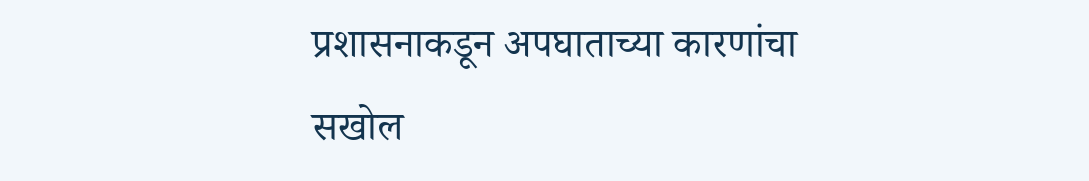प्रशासनाकडून अपघाताच्या कारणांचा सखोल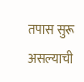तपास सुरू असल्याची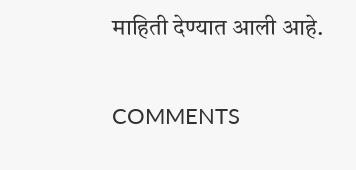माहिती देण्यात आली आहे.

COMMENTS